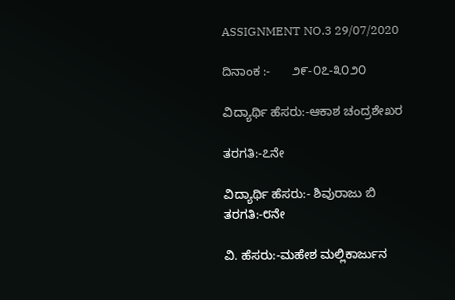ASSIGNMENT NO.3 29/07/2020

ದಿನಾಂಕ :-      ೨೯-೦೭-೩೦೨೦

ವಿದ್ಯಾರ್ಥಿ ಹೆಸರು:-ಆಕಾಶ ಚಂದ್ರಶೇಖರ

ತರಗತಿ:-೭ನೇ

ವಿದ್ಯಾರ್ಥಿ ಹೆಸರು:- ಶಿವುರಾಜು ಬಿ
ತರಗತಿ:-೮ನೇ

ವಿ. ಹೆಸರು:-ಮಹೇಶ ಮಲ್ಲಿಕಾರ್ಜುನ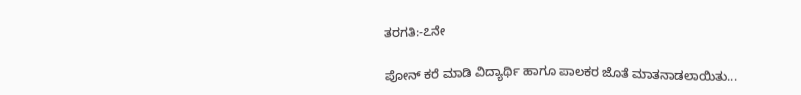ತರಗತಿ:-೭ನೇ

ಪೋನ್ ಕರೆ ಮಾಡಿ ವಿದ್ಯಾರ್ಥಿ ಹಾಗೂ ಪಾಲಕರ ಜೊತೆ ಮಾತನಾಡಲಾಯಿತು...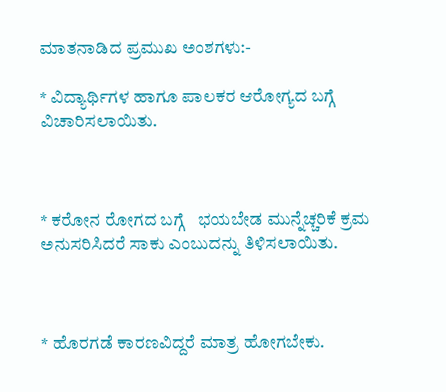ಮಾತನಾಡಿದ ಪ್ರಮುಖ ಅಂಶಗಳು:-

* ವಿದ್ಯಾರ್ಥಿಗಳ ಹಾಗೂ ಪಾಲಕರ ಆರೋಗ್ಯದ ಬಗ್ಗೆ ವಿಚಾರಿಸಲಾಯಿತು.



* ಕರೋನ ರೋಗದ ಬಗ್ಗೆ   ಭಯಬೇಡ ಮುನ್ನೆಚ್ಚರಿಕೆ ಕ್ರಮ ಅನುಸರಿಸಿದರೆ ಸಾಕು ಎಂಬುದನ್ನು ತಿಳಿಸಲಾಯಿತು.



* ಹೊರಗಡೆ ಕಾರಣವಿದ್ದರೆ ಮಾತ್ರ ಹೋಗಬೇಕು.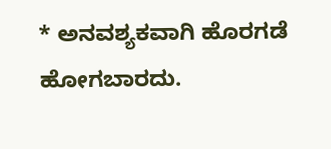* ಅನವಶ್ಯಕವಾಗಿ ಹೊರಗಡೆ ಹೋಗಬಾರದು.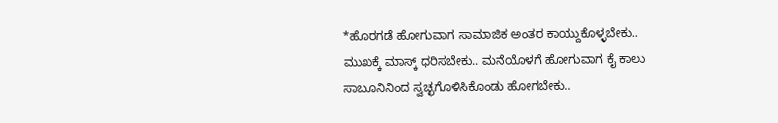*ಹೊರಗಡೆ ಹೋಗುವಾಗ ಸಾಮಾಜಿಕ ಅಂತರ ಕಾಯ್ದುಕೊಳ್ಳಬೇಕು.. ಮುಖಕ್ಕೆ ಮಾಸ್ಕ್ ಧರಿಸಬೇಕು.. ಮನೆಯೊಳಗೆ ಹೋಗುವಾಗ ಕೈ ಕಾಲು ಸಾಬೂನಿನಿಂದ ಸ್ವಚ್ಛಗೊಳಿಸಿಕೊಂಡು ಹೋಗಬೇಕು..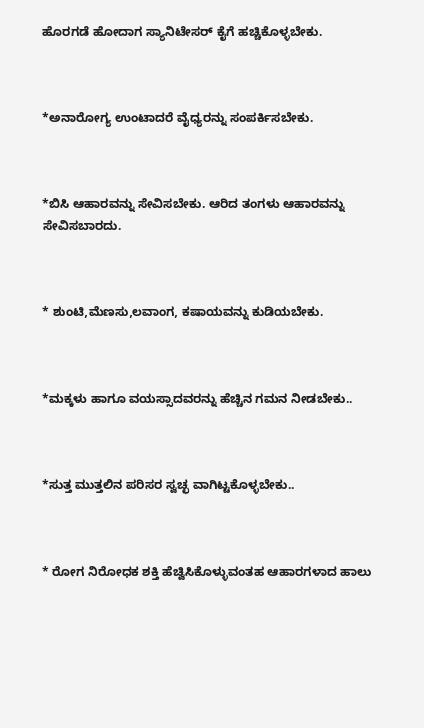ಹೊರಗಡೆ ಹೋದಾಗ ಸ್ಯಾನಿಟೇಸರ್ ಕೈಗೆ ಹಚ್ಚಿಕೊಳ್ಳಬೇಕು.



*ಅನಾರೋಗ್ಯ ಉಂಟಾದರೆ ವೈಧ್ಯರನ್ನು ಸಂಪರ್ಕಿಸಬೇಕು.



*ಬಿಸಿ ಆಹಾರವನ್ನು ಸೇವಿಸಬೇಕು. ಆರಿದ ತಂಗಳು ಆಹಾರವನ್ನು ಸೇವಿಸಬಾರದು.



* ಶುಂಟಿ,ಮೆಣಸು,ಲವಾಂಗ, ಕಷಾಯವನ್ನು ಕುಡಿಯಬೇಕು.



*ಮಕ್ಕಳು ಹಾಗೂ ವಯಸ್ಸಾದವರನ್ನು ಹೆಚ್ಚಿನ ಗಮನ ನೀಡಬೇಕು..



*ಸುತ್ತ ಮುತ್ತಲಿನ ಪರಿಸರ ಸ್ವಚ್ಛ ವಾಗಿಟ್ಟಕೊಳ್ಳಬೇಕು..



* ರೋಗ ನಿರೋಧಕ ಶಕ್ತಿ ಹೆಚ್ವಿಸಿಕೊಳ್ಳುವಂತಹ ಆಹಾರಗಳಾದ ಹಾಲು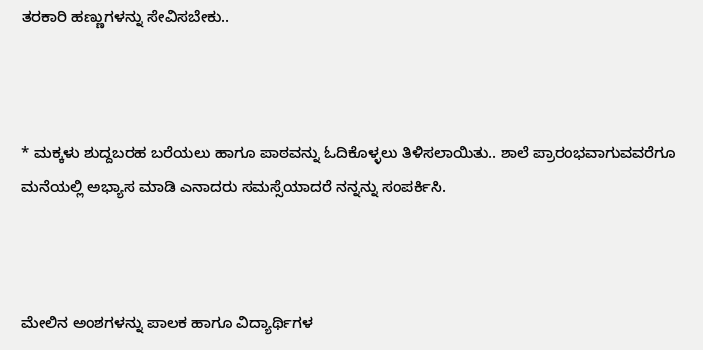ತರಕಾರಿ ಹಣ್ಣುಗಳನ್ನು ಸೇವಿಸಬೇಕು..



* ಮಕ್ಕಳು ಶುದ್ದಬರಹ ಬರೆಯಲು ಹಾಗೂ ಪಾಠವನ್ನು ಓದಿಕೊಳ್ಳಲು ತಿಳಿಸಲಾಯಿತು.. ಶಾಲೆ ಪ್ರಾರಂಭವಾಗುವವರೆಗೂ  ಮನೆಯಲ್ಲಿ ಅಭ್ಯಾಸ ಮಾಡಿ ಎನಾದರು ಸಮಸ್ಸೆಯಾದರೆ ನನ್ನನ್ನು ಸಂಪರ್ಕಿಸಿ.



ಮೇಲಿನ ಅಂಶಗಳನ್ನು ಪಾಲಕ ಹಾಗೂ ವಿದ್ಯಾರ್ಥಿಗಳ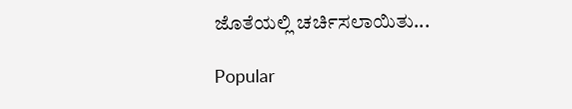ಜೊತೆಯಲ್ಲಿ ಚರ್ಚಿಸಲಾಯಿತು...

Popular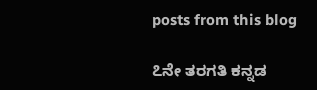posts from this blog

೭ನೇ ತರಗತಿ ಕನ್ನಡ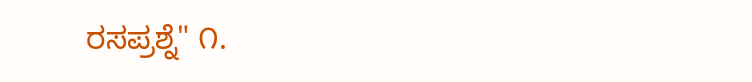ರಸಪ್ರಶ್ನೆ" ೧.